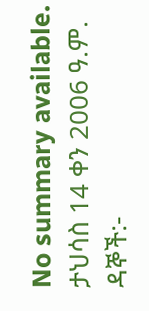No summary available.
ታህሳስ 14 ቀን 2006 ዓ.ም.
ዳኞች:-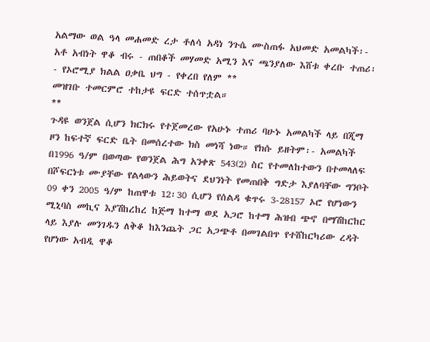አልማው ወል ዓላ መሐመድ ረታ ቶለሳ አዳነ ንጉሴ ሙስጠፋ አህመድ አመልካች፡- አቶ አብነት ዋቆ ብሩ - ጠበቆች መሃመድ አሚን እና ጫንያለው እሸቱ ቀረቡ ተጠሪ፡- የኦሮሚያ ክልል ዐቃቤ ህግ - የቀረበ የለም **
መዝገቡ ተመርምሮ ተከታዩ ፍርድ ተሰጥቷል።
**
ጉዳዩ ወንጀል ሲሆን ክርክሩ የተጀመረው የአሁኑ ተጠሪ ባሁኑ አመልካች ላይ በጂማ ዞን ከፍተኛ ፍርድ ቤት በመሰረተው ክስ መነሻ ነው። የክሱ ይዘትም፡- አመልካች በ1996 ዓ/ም በወጣው የወንጀል ሕግ አንቀጽ 543(2) ስር የተመለከተውን በተመላለፍ በሾፍርነቱ ሙያቸው የልላውን ሕይወትና ደህንነት የመጠበቅ ግድታ እያለባቸው ግንቦት 09 ቀን 2005 ዓ/ም ከጠዋቱ 12፡30 ሲሆን የሰልዳ ቁጥሩ 3-28157 ኦሮ የሆነውን ሚኒባስ መኪና እያሽከረከረ ከጅማ ከተማ ወደ አጋሮ ከተማ ሕዝብ ጭኖ በማሽከርከር ላይ እያሉ መንገዱን ለቅቆ ከእንጨት ጋር አጋጭቶ በመገልበጥ የተሸከርካሪው ረዳት የሆነው አብዲ ዋቆ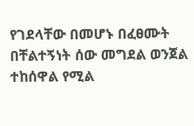የገደላቸው በመሆኑ በፈፀሙት በቸልተኝነት ሰው መግደል ወንጀል ተከሰዋል የሚል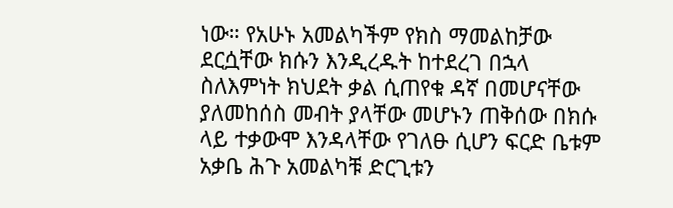ነው። የአሁኑ አመልካችም የክስ ማመልከቻው ደርሷቸው ክሱን እንዲረዱት ከተደረገ በኋላ ስለእምነት ክህደት ቃል ሲጠየቁ ዳኛ በመሆናቸው ያለመከሰስ መብት ያላቸው መሆኑን ጠቅሰው በክሱ ላይ ተቃውሞ እንዳላቸው የገለፁ ሲሆን ፍርድ ቤቱም አቃቤ ሕጉ አመልካቹ ድርጊቱን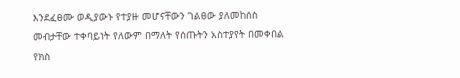እንደፈፀሙ ወዲያውኑ የተያዙ መሆናቸውን ገልፀው ያለመከሰስ መብታቸው ተቀባይነት የለውም በማለት የሰጡትን አስተያየት በመቀበል የክስ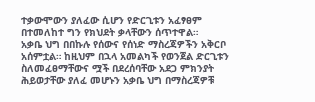ተቃውሞውን ያለፈው ሲሆን የድርጊቱን አፈፃፀም በተመለከተ ግን የክህደት ቃላቸውን ሰጥተዋል።
አቃቤ ህግ በበኩሉ የሰውና የሰነድ ማስረጃዎችን አቅርቦ አሰምቷል። ከዚህም በኋላ አመልካች የወንጀል ድርጊቱን ስለመፈፀማቸውና ሟች በደረሰባቸው አደጋ ምክንያት ሕይወታቸው ያለፈ መሆኑን አቃቤ ህግ በማስረጃዎቹ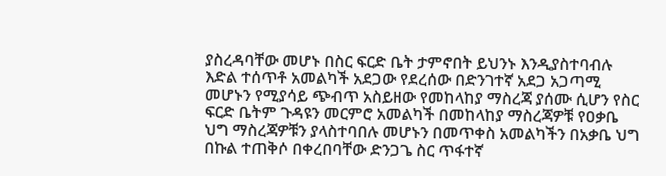ያስረዳባቸው መሆኑ በስር ፍርድ ቤት ታምኖበት ይህንኑ እንዲያስተባብሉ እድል ተሰጥቶ አመልካች አደጋው የደረሰው በድንገተኛ አደጋ አጋጣሚ መሆኑን የሚያሳይ ጭብጥ አስይዘው የመከላከያ ማስረጃ ያሰሙ ሲሆን የስር ፍርድ ቤትም ጉዳዩን መርምሮ አመልካች በመከላከያ ማስረጃዎቹ የዐቃቤ ህግ ማስረጃዎቹን ያላስተባበሉ መሆኑን በመጥቀስ አመልካችን በአቃቤ ህግ በኩል ተጠቅሶ በቀረበባቸው ድንጋጌ ስር ጥፋተኛ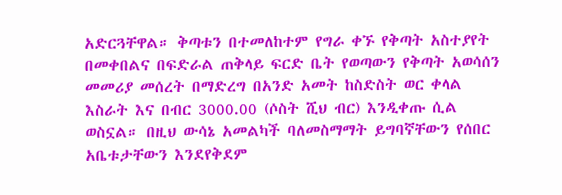አድርጓቸዋል። ቅጣቱን በተመለከተም የግራ ቀኙ የቅጣት አስተያየት በመቀበልና በፍድራል ጠቅላይ ፍርድ ቤት የወጣውን የቅጣት አወሳሰን መመሪያ መሰረት በማድረግ በአንድ አመት ከስድስት ወር ቀላል እስራት እና በብር 3000.00 (ሶስት ሺህ ብር) እንዲቀጡ ሲል ወስኗል። በዚህ ውሳኔ አመልካች ባለመስማማት ይግባኛቸውን የሰበር አቤቱታቸውን እንደየቅደም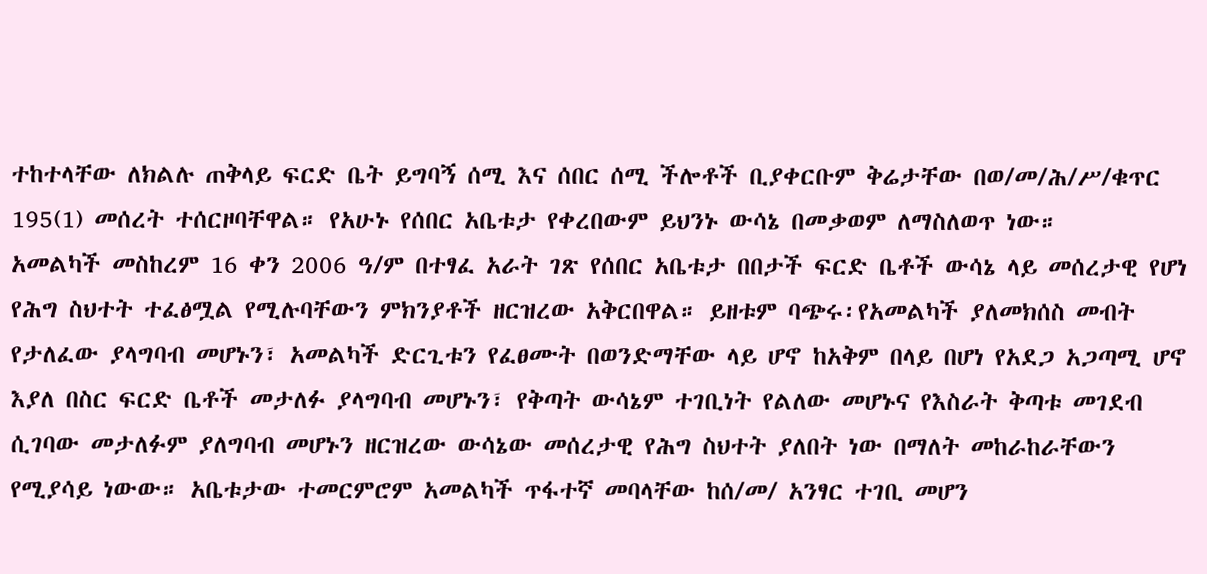ተከተላቸው ለክልሉ ጠቅላይ ፍርድ ቤት ይግባኝ ሰሚ እና ሰበር ሰሚ ችሎቶች ቢያቀርቡም ቅሬታቸው በወ/መ/ሕ/ሥ/ቁጥር 195(1) መሰረት ተሰርዞባቸዋል። የአሁኑ የሰበር አቤቱታ የቀረበውም ይህንኑ ውሳኔ በመቃወም ለማስለወጥ ነው።
አመልካች መስከረም 16 ቀን 2006 ዓ/ም በተፃፈ አራት ገጽ የሰበር አቤቱታ በበታች ፍርድ ቤቶች ውሳኔ ላይ መሰረታዊ የሆነ የሕግ ስህተት ተፈፅሟል የሚሉባቸውን ምክንያቶች ዘርዝረው አቅርበዋል። ይዘቱም ባጭሩ፡የአመልካች ያለመክሰስ መብት የታለፈው ያላግባብ መሆኑን፣ አመልካች ድርጊቱን የፈፀሙት በወንድማቸው ላይ ሆኖ ከአቅም በላይ በሆነ የአደጋ አጋጣሚ ሆኖ እያለ በስር ፍርድ ቤቶች መታለፉ ያላግባብ መሆኑን፣ የቅጣት ውሳኔም ተገቢነት የልለው መሆኑና የእስራት ቅጣቱ መገደብ ሲገባው መታለፉም ያለግባብ መሆኑን ዘርዝረው ውሳኔው መሰረታዊ የሕግ ስህተት ያለበት ነው በማለት መከራከራቸውን የሚያሳይ ነውው። አቤቱታው ተመርምሮም አመልካች ጥፋተኛ መባላቸው ከሰ/መ/ አንፃር ተገቢ መሆን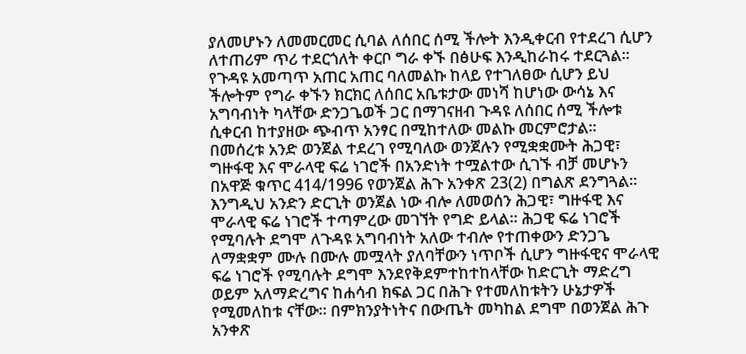ያለመሆኑን ለመመርመር ሲባል ለሰበር ሰሚ ችሎት እንዲቀርብ የተደረገ ሲሆን ለተጠሪም ጥሪ ተደርጎለት ቀርቦ ግራ ቀኙ በፅሁፍ እንዲከራከሩ ተደርጓል።
የጉዳዩ አመጣጥ አጠር አጠር ባለመልኩ ከላይ የተገለፀው ሲሆን ይህ ችሎትም የግራ ቀኙን ክርክር ለሰበር አቤቱታው መነሻ ከሆነው ውሳኔ እና አግባብነት ካላቸው ድንጋጌወች ጋር በማገናዘብ ጉዳዩ ለሰበር ሰሚ ችሎቱ ሲቀርብ ከተያዘው ጭብጥ አንፃር በሚከተለው መልኩ መርምሮታል።
በመሰረቱ አንድ ወንጀል ተደረገ የሚባለው ወንጀሉን የሚቋቋሙት ሕጋዊ፣ ግዙፋዊ እና ሞራላዊ ፍሬ ነገሮች በአንድነት ተሟልተው ሲገኙ ብቻ መሆኑን በአዋጅ ቁጥር 414/1996 የወንጀል ሕጉ አንቀጽ 23(2) በግልጽ ደንግጓል። እንግዲህ አንድን ድርጊት ወንጀል ነው ብሎ ለመወሰን ሕጋዊ፣ ግዙፋዊ እና ሞራላዊ ፍሬ ነገሮች ተጣምረው መገኘት የግድ ይላል። ሕጋዊ ፍሬ ነገሮች የሚባሉት ደግሞ ለጉዳዩ አግባብነት አለው ተብሎ የተጠቀውን ድንጋጌ ለማቋቋም ሙሉ በሙሉ መሟላት ያለባቸውን ነጥቦች ሲሆን ግዙፋዊና ሞራላዊ ፍሬ ነገሮች የሚባሉት ደግሞ እንደየቅደምተከተከላቸው ከድርጊት ማድረግ ወይም አለማድረግና ከሐሳብ ክፍል ጋር በሕጉ የተመለከቱትን ሁኔታዎች የሚመለከቱ ናቸው። በምክንያትነትና በውጤት መካከል ደግሞ በወንጀል ሕጉ አንቀጽ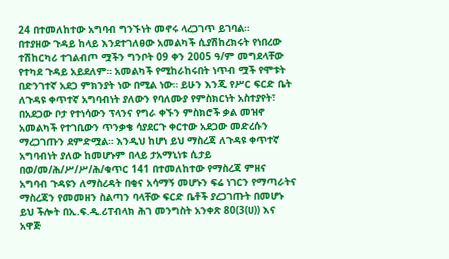24 በተመለከተው አግባብ ግንኙነት መኖሩ ላረጋገጥ ይገባል።
በተያዘው ጉዳይ ከላይ እንደተገለፀው አመልካች ሲያሽከረክሩት የነበረው ተሽከርካሪ ተገልብጦ ሟችን ግንቦት 09 ቀን 2005 ዓ/ም መግደላቸው የተካደ ጉዳይ አይደለም። አመልካች የሚከራከሩበት ነጥብ ሟች የሞቱት በድንገተኛ አደጋ ምክንያት ነው በሚል ነው። ይሁን እንጂ የሥር ፍርድ ቤት ለጉዳዩ ቀጥተኛ አግባብነት ያለውን የባለሙያ የምስክርነት አስተያየት፣ በአደጋው ቦታ የተነሳውን ፕላንና የግራ ቀኙን ምስክሮች ቃል መዝኖ አመልካች የተገቢውን ጥንቃቄ ሳያደርጉ ቀርተው አደጋው መድረሱን ማረጋገጡን ደምድሟል። እንዲህ ከሆነ ይህ ማስረጃ ለጉዳዩ ቀጥተኛ አግባብነት ያለው ከመሆኑም በላይ ታአማኒነቱ ሲታይ በወ/መ/ሕ/ሥ/ሥ/ሕ/ቁጥር 141 በተመለከተው የማስረጃ ምዘና አግባብ ጉዳዩን ለማስረዳት በቂና አሳማኝ መሆኑን ፍሬ ነገርን የማጣራትና ማስረጃን የመመዘን ስልጣን ባላቸው ፍርድ ቤቶች ያረጋገጡት በመሆኑ ይህ ችሎት በኢ.ፍ.ዲ.ሪፐብላክ ሕገ መንግስት አንቀጽ 80(3(ሀ)) እና አዋጅ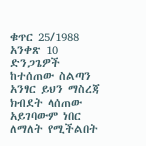ቁጥር 25/1988 አንቀጽ 10 ድንጋጌዎች ከተሰጠው ስልጣን አንፃር ይህን ማስረጃ ክብደት ላሰጠው አይገባውም ነበር ለማለት የሚችልበት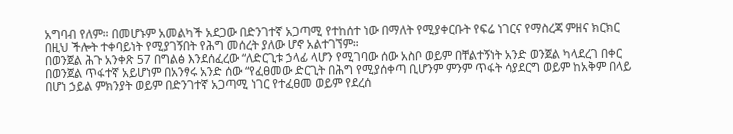አግባብ የለም። በመሆኑም አመልካች አደጋው በድንገተኛ አጋጣሚ የተከሰተ ነው በማለት የሚያቀርቡት የፍሬ ነገርና የማስረጃ ምዘና ክርክር በዚህ ችሎት ተቀባይነት የሚያገኝበት የሕግ መሰረት ያለው ሆኖ አልተገኘም።
በወንጀል ሕጉ አንቀጽ 57 በግልፅ እንደሰፈረው “ለድርጊቱ ኃላፊ ላሆን የሚገባው ሰው አስቦ ወይም በቸልተኝነት አንድ ወንጀል ካላደረገ በቀር በወንጀል ጥፋተኛ አይሆነም በአንፃሩ አንድ ሰው “የፈፀመው ድርጊት በሕግ የሚያሰቀጣ ቢሆንም ምንም ጥፋት ሳያደርግ ወይም ከአቅም በላይ በሆነ ኃይል ምክንያት ወይም በድንገተኛ አጋጣሚ ነገር የተፈፀመ ወይም የደረሰ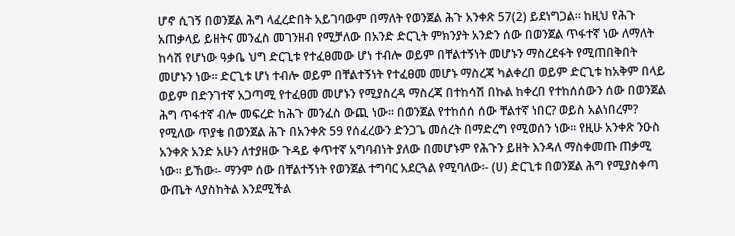ሆኖ ሲገኝ በወንጀል ሕግ ላፈረድበት አይገባውም በማለት የወንጀል ሕጉ አንቀጽ 57(2) ይደነግጋል። ከዚህ የሕጉ አጠቃላይ ይዘትና መንፈስ መገንዘብ የሚቻለው በአንድ ድርጊት ምክንያት አንድን ሰው በወንጀል ጥፋተኛ ነው ለማለት ከሳሽ የሆነው ዓቃቤ ህግ ድርጊቱ የተፈፀመው ሆነ ተብሎ ወይም በቸልተኝነት መሆኑን ማስረደፋት የሚጠበቅበት መሆኑን ነው። ድርጊቱ ሆነ ተብሎ ወይም በቸልተኝነት የተፈፀመ መሆኑ ማስረጃ ካልቀረበ ወይም ድርጊቱ ከአቅም በላይ ወይም በድንገተኛ አጋጣሚ የተፈፀመ መሆኑን የሚያስረዳ ማስረጃ በተከሳሽ በኩል ከቀረበ የተከሰሰውን ሰው በወንጀል ሕግ ጥፋተኛ ብሎ መፍረድ ከሕጉ መንፈስ ውጪ ነው። በወንጀል የተከሰሰ ሰው ቸልተኛ ነበር? ወይስ አልነበረም? የሚለው ጥያቄ በወንጀል ሕጉ በአንቀጽ 59 የሰፈረውን ድንጋጌ መሰረት በማድረግ የሚወሰን ነው። የዚሁ አንቀጽ ንዑስ አንቀጽ አንድ አሁን ለተያዘው ጉዳይ ቀጥተኛ አግባብነት ያለው በመሆኑም የሕጉን ይዘት እንዳለ ማስቀመጡ ጠቃሚ ነው። ይኸው፡- ማንም ሰው በቸልተኝነት የወንጀል ተግባር አደርጓል የሚባለው፡- (ሀ) ድርጊቱ በወንጀል ሕግ የሚያስቀጣ ውጤት ላያስከትል እንደሚችል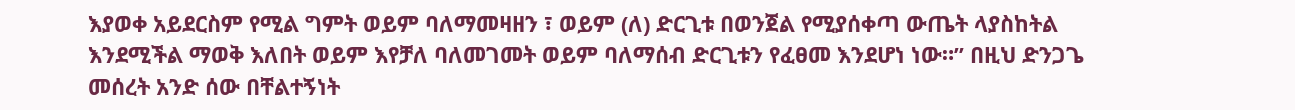እያወቀ አይደርስም የሚል ግምት ወይም ባለማመዛዘን ፣ ወይም (ለ) ድርጊቱ በወንጀል የሚያሰቀጣ ውጤት ላያስከትል እንደሚችል ማወቅ እለበት ወይም እየቻለ ባለመገመት ወይም ባለማሰብ ድርጊቱን የፈፀመ እንደሆነ ነው።” በዚህ ድንጋጌ መሰረት አንድ ሰው በቸልተኝነት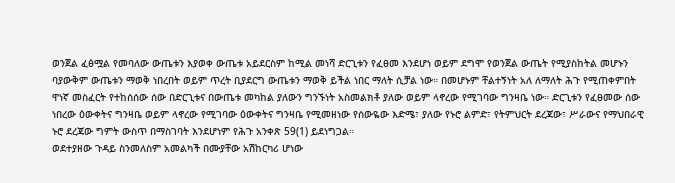ወንጀል ፈፅሟል የመባለው ውጤቱን እያወቀ ውጤቱ አይደርስም ከሚል መነሻ ድርጊቱን የፈፀመ እንደሆነ ወይም ደግሞ የወንጀል ውጤት የሚያስከትል መሆኑን ባያውቅም ውጤቱን ማወቅ ነበረበት ወይም ጥረት ቢያደርግ ውጤቱን ማወቅ ይችል ነበር ማለት ሲቻል ነው። በመሆኑም ቸልተኝነት አለ ለማለት ሕጉ የሚጠቀምበት ዋነኛ መስፈርት የተከሰሰው ሰው በድርጊቱና በውጤቱ መካከል ያለውን ግንኙነት አስመልክቶ ያለው ወይም ላኖረው የሚገባው ግንዛቤ ነው። ድርጊቱን የፈፀመው ሰው ነበረው ዕውቀትና ግንዛቤ ወይም ላኖረው የሚገባው ዕውቀትና ግንዛቤ የሚመዘነው የሰውዬው እድሜ፣ ያለው የኑሮ ልምድ፣ የትምህርት ደረጃው፣ ሥራውና የማህበራዊ ኑሮ ደረጃው ግምት ውስጥ በማስገባት እንደሆነም የሕጉ አንቀጽ 59(1) ይደነግጋል።
ወደተያዘው ጉዳይ ስንመለስም አመልካች በሙያቸው አሽከርካሪ ሆነው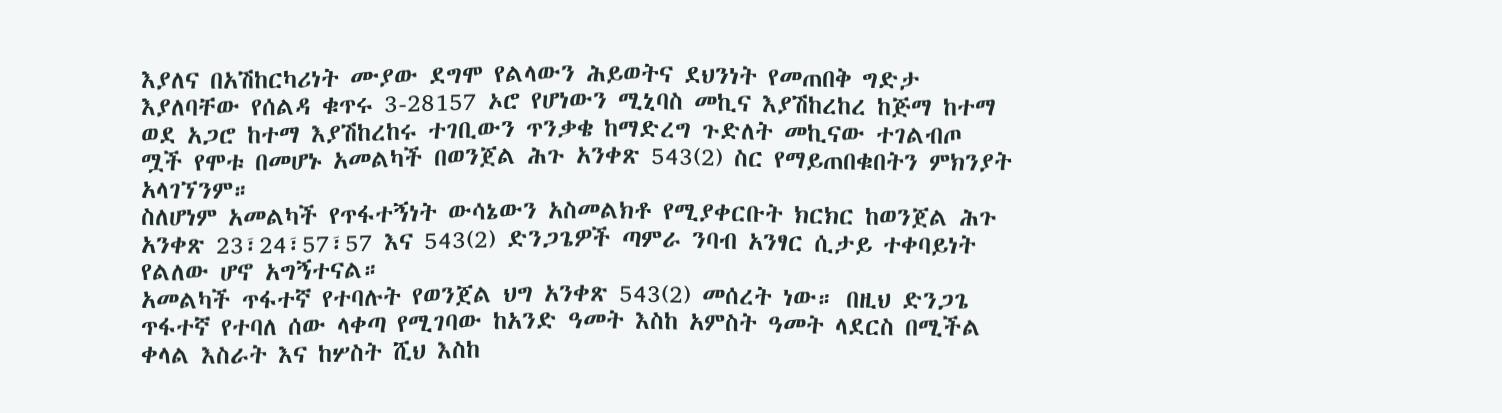እያለና በአሽከርካሪነት ሙያው ደግሞ የልላውን ሕይወትና ደህንነት የመጠበቅ ግድታ እያለባቸው የሰልዳ ቁጥሩ 3-28157 ኦሮ የሆነውን ሚኒባስ መኪና እያሽከረከረ ከጅማ ከተማ ወደ አጋሮ ከተማ እያሽከረከሩ ተገቢውን ጥንቃቄ ከማድረግ ጉድለት መኪናው ተገልብጦ ሟች የሞቱ በመሆኑ አመልካች በወንጀል ሕጉ አንቀጽ 543(2) ስር የማይጠበቁበትን ምክንያት አላገኘንም።
ስለሆነም አመልካች የጥፋተኝነት ውሳኔውን አስመልክቶ የሚያቀርቡት ክርክር ከወንጀል ሕጉ አንቀጽ 23፣24፣57፣57 እና 543(2) ድንጋጌዎች ጣምራ ንባብ አንፃር ሲታይ ተቀባይነት የልለው ሆኖ አግኝተናል።
አመልካች ጥፋተኛ የተባሉት የወንጀል ህግ አንቀጽ 543(2) መሰረት ነው። በዚህ ድንጋጌ ጥፋተኛ የተባለ ሰው ላቀጣ የሚገባው ከአንድ ዓመት እስከ አምስት ዓመት ላደርስ በሚችል ቀላል እስራት እና ከሦስት ሺህ እስከ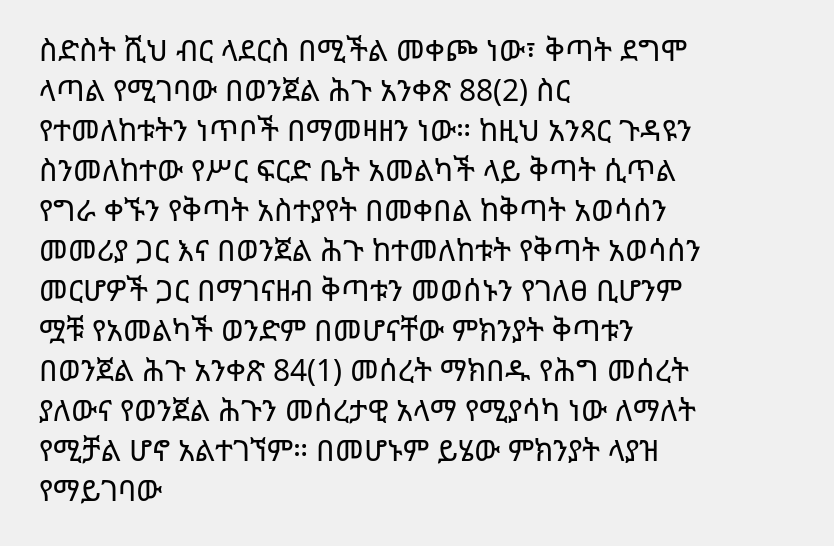ስድስት ሺህ ብር ላደርስ በሚችል መቀጮ ነው፣ ቅጣት ደግሞ ላጣል የሚገባው በወንጀል ሕጉ አንቀጽ 88(2) ስር የተመለከቱትን ነጥቦች በማመዛዘን ነው። ከዚህ አንጻር ጉዳዩን ስንመለከተው የሥር ፍርድ ቤት አመልካች ላይ ቅጣት ሲጥል የግራ ቀኙን የቅጣት አስተያየት በመቀበል ከቅጣት አወሳሰን መመሪያ ጋር እና በወንጀል ሕጉ ከተመለከቱት የቅጣት አወሳሰን መርሆዎች ጋር በማገናዘብ ቅጣቱን መወሰኑን የገለፀ ቢሆንም ሟቹ የአመልካች ወንድም በመሆናቸው ምክንያት ቅጣቱን በወንጀል ሕጉ አንቀጽ 84(1) መሰረት ማክበዱ የሕግ መሰረት ያለውና የወንጀል ሕጉን መሰረታዊ አላማ የሚያሳካ ነው ለማለት የሚቻል ሆኖ አልተገኘም። በመሆኑም ይሄው ምክንያት ላያዝ የማይገባው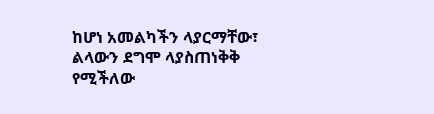ከሆነ አመልካችን ላያርማቸው፣ ልላውን ደግሞ ላያስጠነቅቅ የሚችለው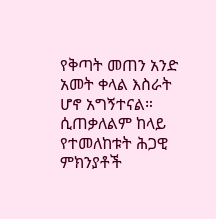የቅጣት መጠን አንድ አመት ቀላል እስራት ሆኖ አግኝተናል። ሲጠቃለልም ከላይ የተመለከቱት ሕጋዊ ምክንያቶች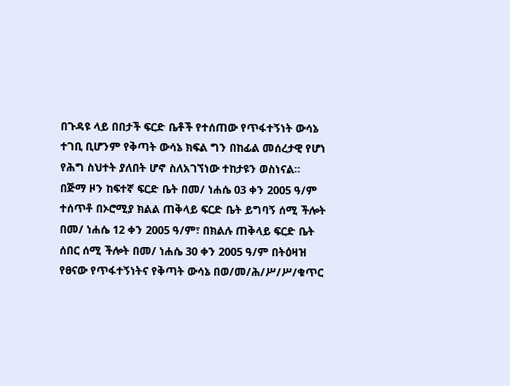በጉዳዩ ላይ በበታች ፍርድ ቤቶች የተሰጠው የጥፋተኝነት ውሳኔ ተገቢ ቢሆንም የቅጣት ውሳኔ ክፍል ግን በከፊል መሰረታዊ የሆነ የሕግ ስህተት ያለበት ሆኖ ስለአገኘነው ተከታዩን ወስነናል።
በጅማ ዞን ከፍተኛ ፍርድ ቤት በመ/ ነሐሴ 03 ቀን 2005 ዓ/ም ተሰጥቶ በኦሮሚያ ክልል ጠቅላይ ፍርድ ቤት ይግባኝ ሰሚ ችሎት በመ/ ነሐሴ 12 ቀን 2005 ዓ/ም፣ በክልሉ ጠቅላይ ፍርድ ቤት ሰበር ሰሚ ችሎት በመ/ ነሐሴ 30 ቀን 2005 ዓ/ም በትዕዛዝ የፀናው የጥፋተኝነትና የቅጣት ውሳኔ በወ/መ/ሕ/ሥ/ሥ/ቁጥር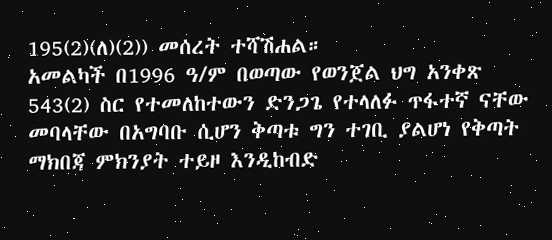195(2)(ለ)(2)) መሰረት ተሻሽሐል።
አመልካች በ1996 ዓ/ም በወጣው የወንጀል ህግ አንቀጽ 543(2) ስር የተመለከተውን ድንጋጌ የተላለፉ ጥፋተኛ ናቸው መባላቸው በአግባቡ ሲሆን ቅጣቱ ግን ተገቢ ያልሆነ የቅጣት ማክበጃ ምክንያት ተይዞ እንዲከብድ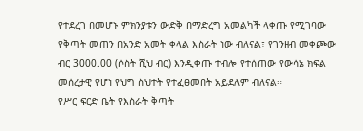የተደረገ በመሆኑ ምክንያቱን ውድቅ በማድረግ አመልካች ላቀጡ የሚገባው የቅጣት መጠን በአንድ አመት ቀላል እስራት ነው ብለናል፣ የገንዘብ መቀጮው ብር 3000.00 (ሶስት ሺህ ብር) እንዲቀጡ ተብሎ የተሰጠው የውሳኔ ክፍል መሰረታዊ የሆነ የህግ ስህተት የተፈፀመበት አይደለም ብለናል።
የሥር ፍርድ ቤት የእስራት ቅጣት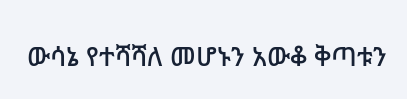ውሳኔ የተሻሻለ መሆኑን አውቆ ቅጣቱን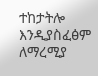ተከታትሎ እንዲያስፈፅም ለማረሚያ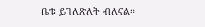ቤቱ ይገለጽለት ብለናል።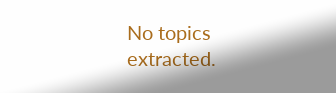No topics extracted.